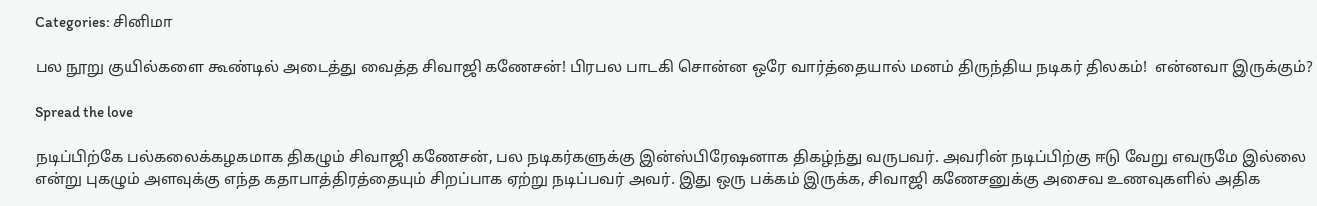Categories: சினிமா

பல நூறு குயில்களை கூண்டில் அடைத்து வைத்த சிவாஜி கணேசன்! பிரபல பாடகி சொன்ன ஒரே வார்த்தையால் மனம் திருந்திய நடிகர் திலகம்!  என்னவா இருக்கும்?

Spread the love

நடிப்பிற்கே பல்கலைக்கழகமாக திகழும் சிவாஜி கணேசன், பல நடிகர்களுக்கு இன்ஸ்பிரேஷனாக திகழ்ந்து வருபவர். அவரின் நடிப்பிற்கு ஈடு வேறு எவருமே இல்லை என்று புகழும் அளவுக்கு எந்த கதாபாத்திரத்தையும் சிறப்பாக ஏற்று நடிப்பவர் அவர். இது ஒரு பக்கம் இருக்க, சிவாஜி கணேசனுக்கு அசைவ உணவுகளில் அதிக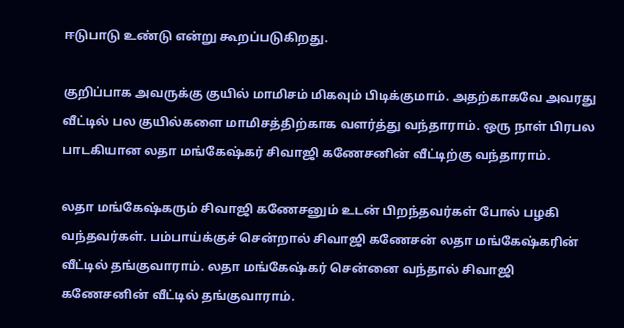ஈடுபாடு உண்டு என்று கூறப்படுகிறது.

குறிப்பாக அவருக்கு குயில் மாமிசம் மிகவும் பிடிக்குமாம். அதற்காகவே அவரது வீட்டில் பல குயில்களை மாமிசத்திற்காக வளர்த்து வந்தாராம். ஒரு நாள் பிரபல பாடகியான லதா மங்கேஷ்கர் சிவாஜி கணேசனின் வீட்டிற்கு வந்தாராம்.

லதா மங்கேஷ்கரும் சிவாஜி கணேசனும் உடன் பிறந்தவர்கள் போல் பழகி வந்தவர்கள். பம்பாய்க்குச் சென்றால் சிவாஜி கணேசன் லதா மங்கேஷ்கரின் வீட்டில் தங்குவாராம். லதா மங்கேஷ்கர் சென்னை வந்தால் சிவாஜி கணேசனின் வீட்டில் தங்குவாராம்.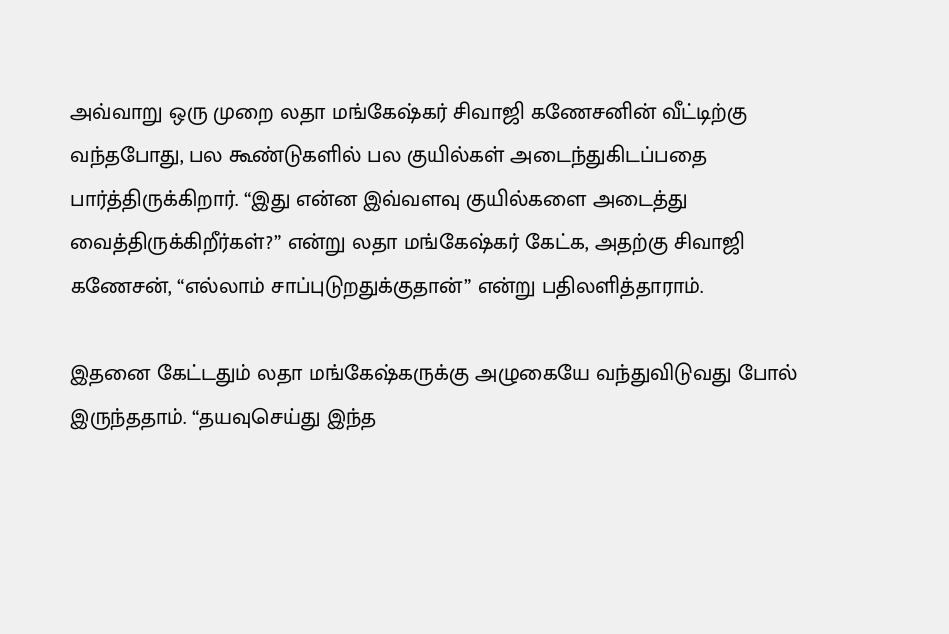அவ்வாறு ஒரு முறை லதா மங்கேஷ்கர் சிவாஜி கணேசனின் வீட்டிற்கு வந்தபோது, பல கூண்டுகளில் பல குயில்கள் அடைந்துகிடப்பதை பார்த்திருக்கிறார். “இது என்ன இவ்வளவு குயில்களை அடைத்து வைத்திருக்கிறீர்கள்?” என்று லதா மங்கேஷ்கர் கேட்க, அதற்கு சிவாஜி கணேசன், “எல்லாம் சாப்புடுறதுக்குதான்” என்று பதிலளித்தாராம்.

இதனை கேட்டதும் லதா மங்கேஷ்கருக்கு அழுகையே வந்துவிடுவது போல் இருந்ததாம். “தயவுசெய்து இந்த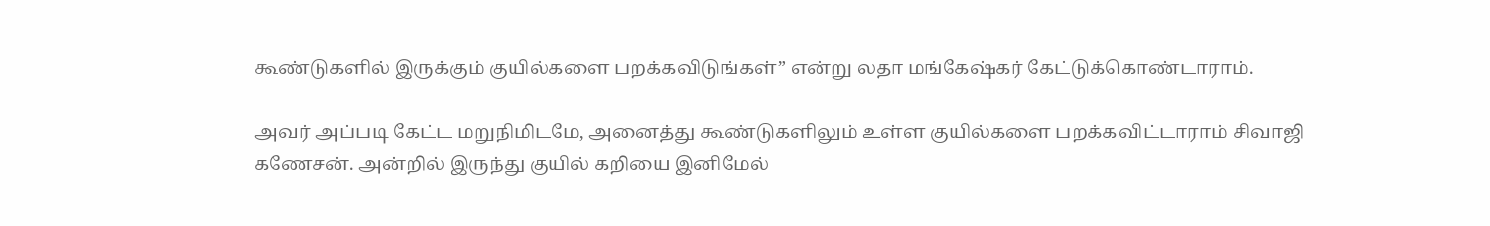கூண்டுகளில் இருக்கும் குயில்களை பறக்கவிடுங்கள்” என்று லதா மங்கேஷ்கர் கேட்டுக்கொண்டாராம்.

அவர் அப்படி கேட்ட மறுநிமிடமே, அனைத்து கூண்டுகளிலும் உள்ள குயில்களை பறக்கவிட்டாராம் சிவாஜி கணேசன். அன்றில் இருந்து குயில் கறியை இனிமேல்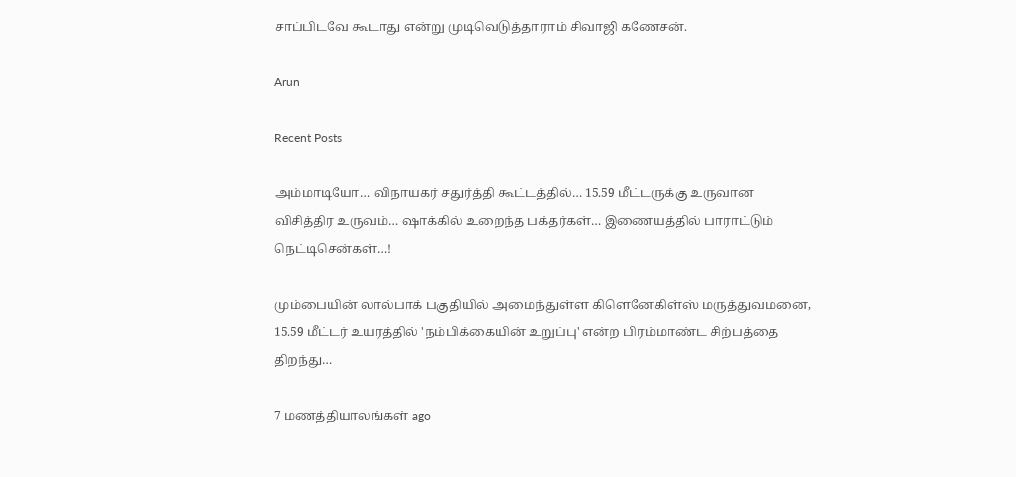சாப்பிடவே கூடாது என்று முடிவெடுத்தாராம் சிவாஜி கணேசன்.

Arun

Recent Posts

அம்மாடியோ… விநாயகர் சதுர்த்தி கூட்டத்தில்… 15.59 மீட்டருக்கு உருவான விசித்திர உருவம்… ஷாக்கில் உறைந்த பக்தர்கள்… இணையத்தில் பாராட்டும் நெட்டிசென்கள்…!

மும்பையின் லால்பாக் பகுதியில் அமைந்துள்ள கிளெனேகிள்ஸ் மருத்துவமனை, 15.59 மீட்டர் உயரத்தில் 'நம்பிக்கையின் உறுப்பு' என்ற பிரம்மாண்ட சிற்பத்தை திறந்து…

7 மணத்தியாலங்கள் ago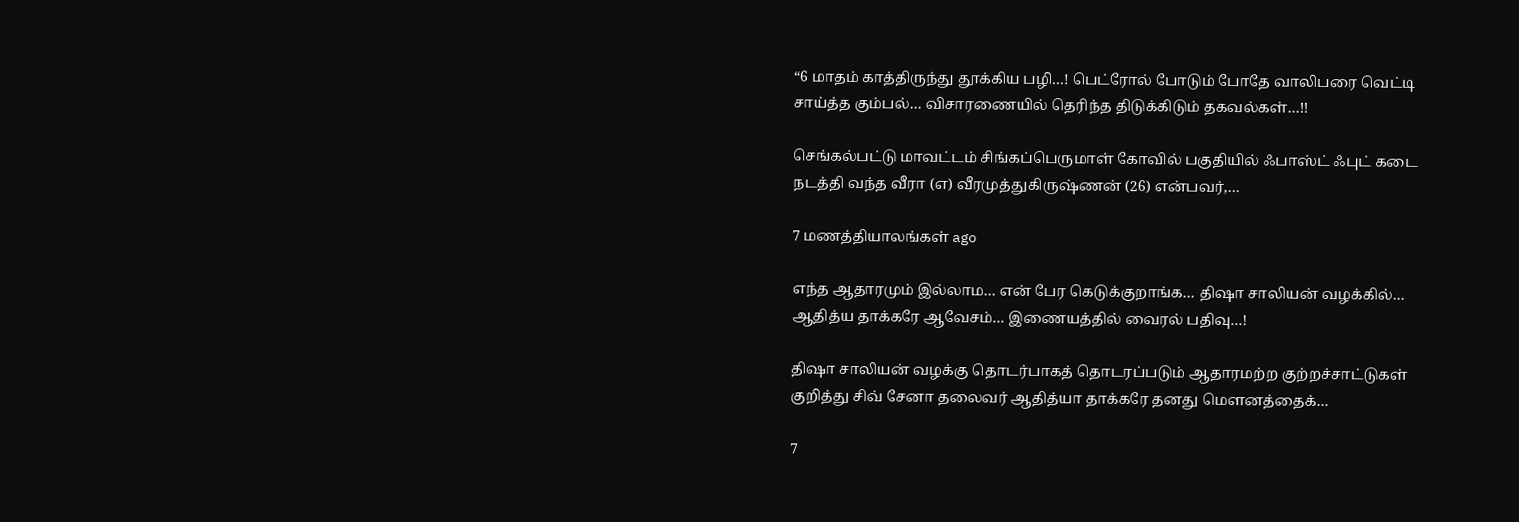“6 மாதம் காத்திருந்து தூக்கிய பழி…! பெட்ரோல் போடும் போதே வாலிபரை வெட்டி சாய்த்த கும்பல்… விசாரணையில் தெரிந்த திடுக்கிடும் தகவல்கள்…!!

செங்கல்பட்டு மாவட்டம் சிங்கப்பெருமாள் கோவில் பகுதியில் ஃபாஸ்ட் ஃபுட் கடை நடத்தி வந்த வீரா (எ) வீரமுத்துகிருஷ்ணன் (26) என்பவர்,…

7 மணத்தியாலங்கள் ago

எந்த ஆதாரமும் இல்லாம… என் பேர கெடுக்குறாங்க… திஷா சாலியன் வழக்கில்… ஆதித்ய தாக்கரே ஆவேசம்… இணையத்தில் வைரல் பதிவு…!

திஷா சாலியன் வழக்கு தொடர்பாகத் தொடரப்படும் ஆதாரமற்ற குற்றச்சாட்டுகள் குறித்து சிவ் சேனா தலைவர் ஆதித்யா தாக்கரே தனது மௌனத்தைக்…

7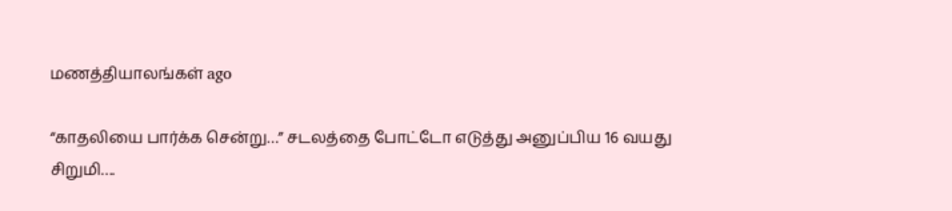மணத்தியாலங்கள் ago

“காதலியை பார்க்க சென்று…” சடலத்தை போட்டோ எடுத்து அனுப்பிய 16 வயது சிறுமி….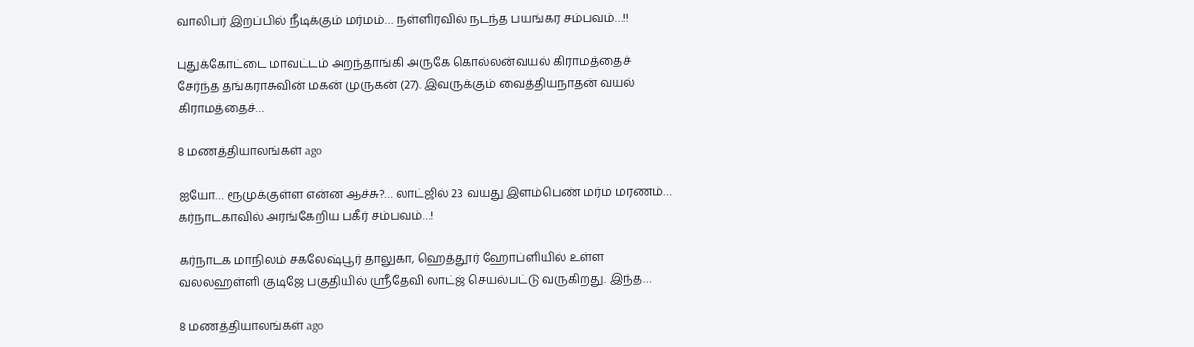வாலிபர் இறப்பில் நீடிக்கும் மர்மம்… நள்ளிரவில் நடந்த பயங்கர சம்பவம்…!!

புதுக்கோட்டை மாவட்டம் அறந்தாங்கி அருகே கொல்லன்வயல் கிராமத்தைச் சேர்ந்த தங்கராசுவின் மகன் முருகன் (27). இவருக்கும் வைத்தியநாதன் வயல் கிராமத்தைச்…

8 மணத்தியாலங்கள் ago

ஐயோ… ரூமுக்குள்ள என்ன ஆச்சு?… லாட்ஜில் 23 வயது இளம்பெண் மர்ம மரணம்… கர்நாடகாவில் அரங்கேறிய பகீர் சம்பவம்…!

கர்நாடக மாநிலம் சகலேஷ்பூர் தாலுகா, ஹெத்தூர் ஹோப்ளியில் உள்ள வலலஹள்ளி குடிஜே பகுதியில் ஸ்ரீதேவி லாட்ஜ் செயல்பட்டு வருகிறது. இந்த…

8 மணத்தியாலங்கள் ago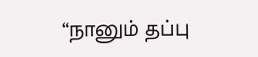“நானும் தப்பு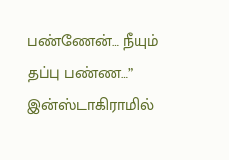பண்ணேன்… நீயும் தப்பு பண்ண…” இன்ஸ்டாகிராமில்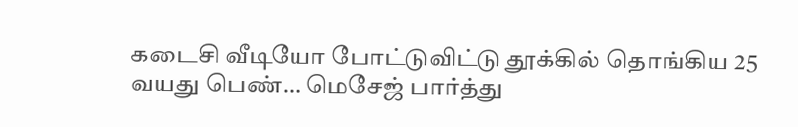கடைசி வீடியோ போட்டுவிட்டு தூக்கில் தொங்கிய 25 வயது பெண்… மெசேஜ் பார்த்து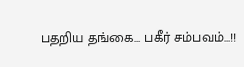பதறிய தங்கை… பகீர் சம்பவம்…!!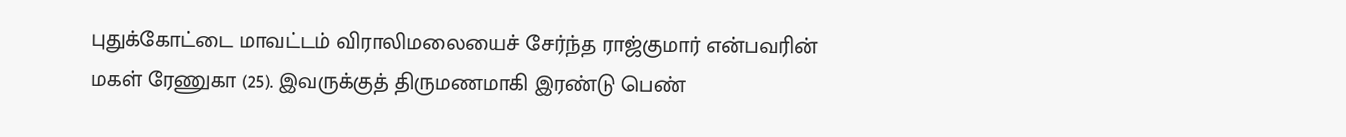புதுக்கோட்டை மாவட்டம் விராலிமலையைச் சேர்ந்த ராஜ்குமார் என்பவரின் மகள் ரேணுகா (25). இவருக்குத் திருமணமாகி இரண்டு பெண்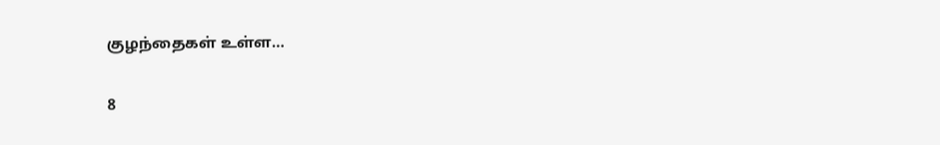குழந்தைகள் உள்ள…

8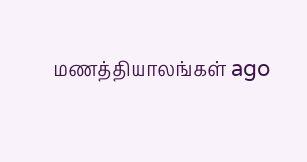மணத்தியாலங்கள் ago